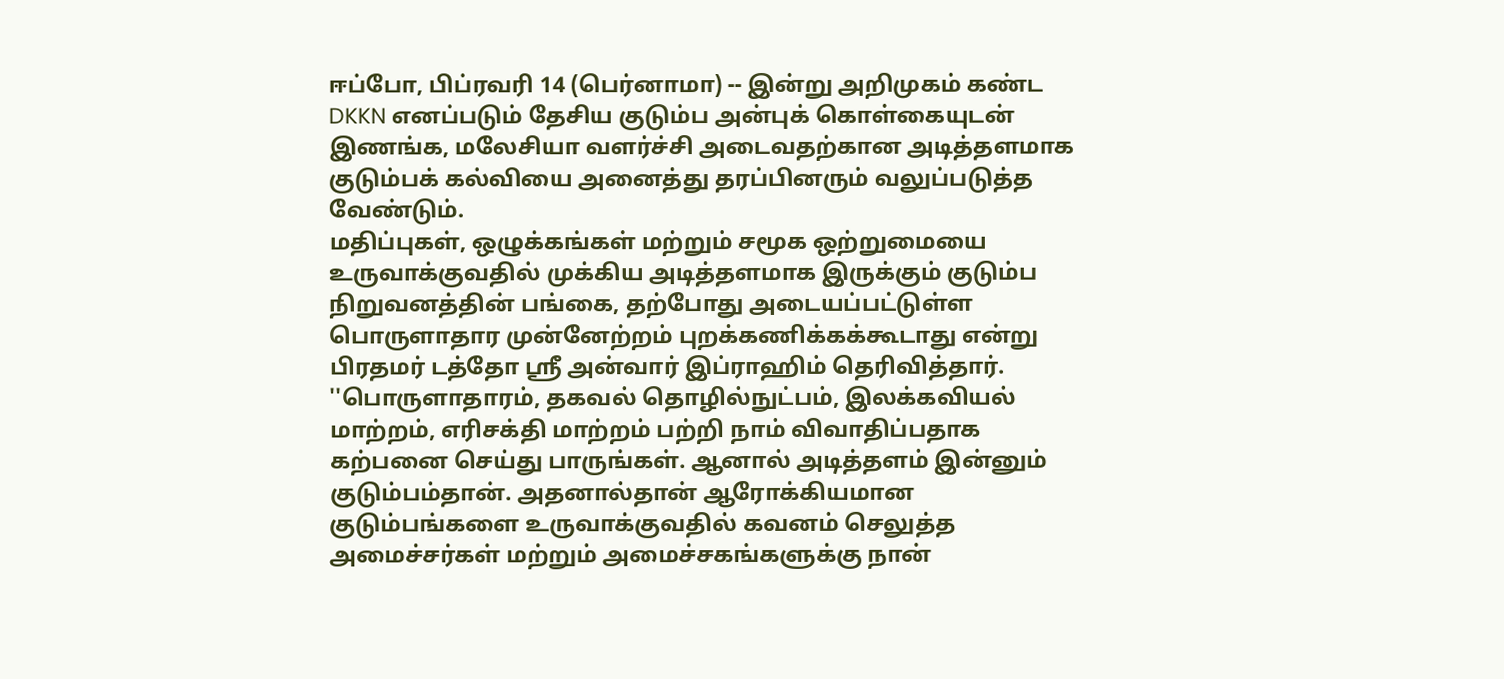ஈப்போ, பிப்ரவரி 14 (பெர்னாமா) -- இன்று அறிமுகம் கண்ட DKKN எனப்படும் தேசிய குடும்ப அன்புக் கொள்கையுடன் இணங்க, மலேசியா வளர்ச்சி அடைவதற்கான அடித்தளமாக குடும்பக் கல்வியை அனைத்து தரப்பினரும் வலுப்படுத்த வேண்டும்.
மதிப்புகள், ஒழுக்கங்கள் மற்றும் சமூக ஒற்றுமையை உருவாக்குவதில் முக்கிய அடித்தளமாக இருக்கும் குடும்ப நிறுவனத்தின் பங்கை, தற்போது அடையப்பட்டுள்ள பொருளாதார முன்னேற்றம் புறக்கணிக்கக்கூடாது என்று பிரதமர் டத்தோ ஶ்ரீ அன்வார் இப்ராஹிம் தெரிவித்தார்.
''பொருளாதாரம், தகவல் தொழில்நுட்பம், இலக்கவியல் மாற்றம், எரிசக்தி மாற்றம் பற்றி நாம் விவாதிப்பதாக கற்பனை செய்து பாருங்கள். ஆனால் அடித்தளம் இன்னும் குடும்பம்தான். அதனால்தான் ஆரோக்கியமான குடும்பங்களை உருவாக்குவதில் கவனம் செலுத்த அமைச்சர்கள் மற்றும் அமைச்சகங்களுக்கு நான்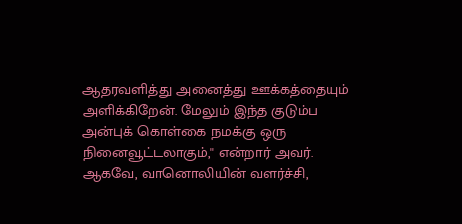ஆதரவளித்து அனைத்து ஊக்கத்தையும் அளிக்கிறேன். மேலும் இந்த குடும்ப அன்புக் கொள்கை நமக்கு ஒரு நினைவூட்டலாகும்,'' என்றார் அவர்.
ஆகவே, வானொலியின் வளர்ச்சி,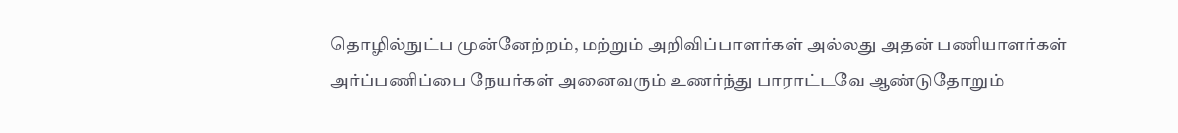தொழில்நுட்ப முன்னேற்றம், மற்றும் அறிவிப்பாளர்கள் அல்லது அதன் பணியாளர்கள் அர்ப்பணிப்பை நேயர்கள் அனைவரும் உணர்ந்து பாராட்டவே ஆண்டுதோறும்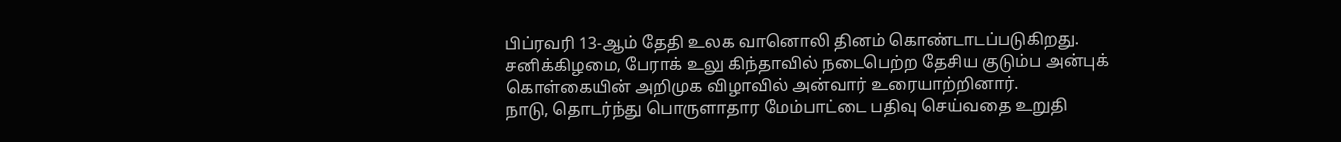பிப்ரவரி 13-ஆம் தேதி உலக வானொலி தினம் கொண்டாடப்படுகிறது.
சனிக்கிழமை, பேராக் உலு கிந்தாவில் நடைபெற்ற தேசிய குடும்ப அன்புக் கொள்கையின் அறிமுக விழாவில் அன்வார் உரையாற்றினார்.
நாடு, தொடர்ந்து பொருளாதார மேம்பாட்டை பதிவு செய்வதை உறுதி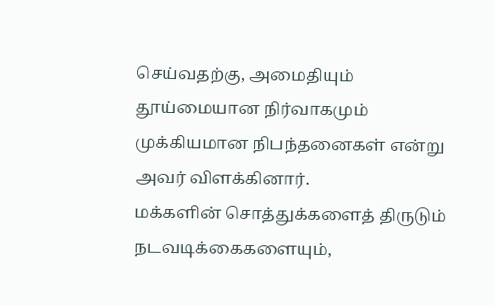செய்வதற்கு, அமைதியும் தூய்மையான நிர்வாகமும் முக்கியமான நிபந்தனைகள் என்று அவர் விளக்கினார்.
மக்களின் சொத்துக்களைத் திருடும் நடவடிக்கைகளையும்,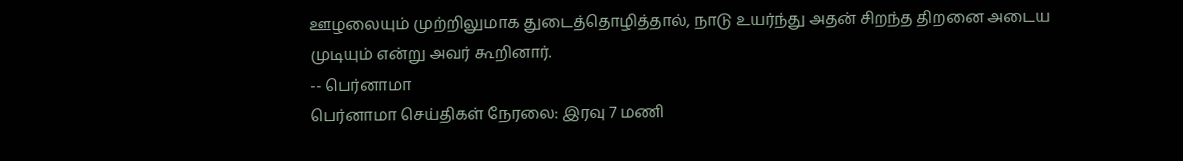ஊழலையும் முற்றிலுமாக துடைத்தொழித்தால், நாடு உயர்ந்து அதன் சிறந்த திறனை அடைய முடியும் என்று அவர் கூறினார்.
-- பெர்னாமா
பெர்னாமா செய்திகள் நேரலை: இரவு 7 மணி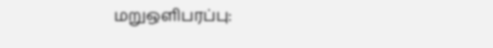மறுஒளிபரப்பு: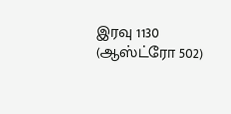இரவு 1130 (ஆஸ்ட்ரோ 502)